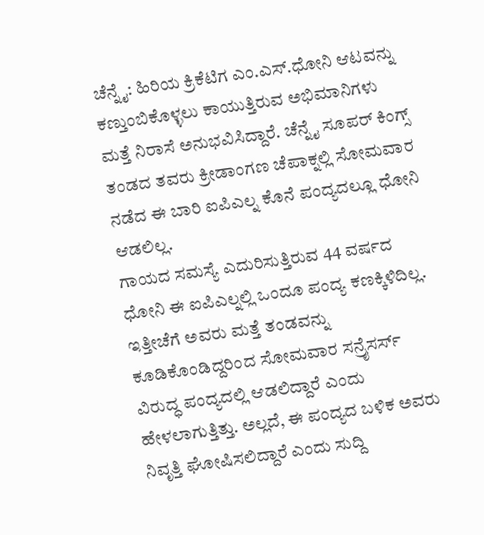ಚೆನ್ನೈ: ಹಿರಿಯ ಕ್ರಿಕೆಟಿಗ ಎಂ.ಎಸ್.ಧೋನಿ ಆಟವನ್ನು ಕಣ್ತುಂಬಿಕೊಳ್ಳಲು ಕಾಯುತ್ತಿರುವ ಅಭಿಮಾನಿಗಳು ಮತ್ತೆ ನಿರಾಸೆ ಅನುಭವಿಸಿದ್ದಾರೆ. ಚೆನ್ನೈ ಸೂಪರ್ ಕಿಂಗ್ಸ್ ತಂಡದ ತವರು ಕ್ರೀಡಾಂಗಣ ಚೆಪಾಕ್ನಲ್ಲಿ ಸೋಮವಾರ ನಡೆದ ಈ ಬಾರಿ ಐಪಿಎಲ್ನ ಕೊನೆ ಪಂದ್ಯದಲ್ಲೂ ಧೋನಿ ಆಡಲಿಲ್ಲ.
ಗಾಯದ ಸಮಸ್ಯೆ ಎದುರಿಸುತ್ತಿರುವ 44 ವರ್ಷದ ಧೋನಿ ಈ ಐಪಿಎಲ್ನಲ್ಲಿ ಒಂದೂ ಪಂದ್ಯ ಕಣಕ್ಕಿಳಿದಿಲ್ಲ. ಇತ್ತೀಚೆಗೆ ಅವರು ಮತ್ತೆ ತಂಡವನ್ನು ಕೂಡಿಕೊಂಡಿದ್ದರಿಂದ ಸೋಮವಾರ ಸನ್ರೈಸರ್ಸ್ ವಿರುದ್ಧ ಪಂದ್ಯದಲ್ಲಿ ಆಡಲಿದ್ದಾರೆ ಎಂದು ಹೇಳಲಾಗುತ್ತಿತ್ತು. ಅಲ್ಲದೆ, ಈ ಪಂದ್ಯದ ಬಳಿಕ ಅವರು ನಿವೃತ್ತಿ ಘೋಷಿಸಲಿದ್ದಾರೆ ಎಂದು ಸುದ್ದಿ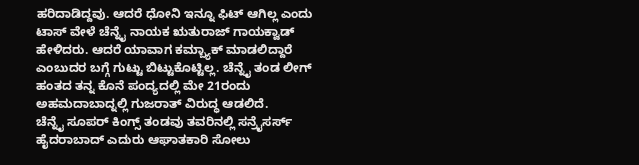ಹರಿದಾಡಿದ್ದವು. ಆದರೆ ಧೋನಿ ಇನ್ನೂ ಫಿಟ್ ಆಗಿಲ್ಲ ಎಂದು ಟಾಸ್ ವೇಳೆ ಚೆನ್ನೈ ನಾಯಕ ಋತುರಾಜ್ ಗಾಯಕ್ವಾಡ್ ಹೇಳಿದರು. ಆದರೆ ಯಾವಾಗ ಕಮ್ಬ್ಯಾಕ್ ಮಾಡಲಿದ್ದಾರೆ ಎಂಬುದರ ಬಗ್ಗೆ ಗುಟ್ಟು ಬಿಟ್ಟುಕೊಟ್ಟಿಲ್ಲ. ಚೆನ್ನೈ ತಂಡ ಲೀಗ್ ಹಂತದ ತನ್ನ ಕೊನೆ ಪಂದ್ಯದಲ್ಲಿ ಮೇ 21ರಂದು ಅಹಮದಾಬಾದ್ನಲ್ಲಿ ಗುಜರಾತ್ ವಿರುದ್ಧ ಆಡಲಿದೆ.
ಚೆನ್ನೈ ಸೂಪರ್ ಕಿಂಗ್ಸ್ ತಂಡವು ತವರಿನಲ್ಲಿ ಸನ್ರೈಸರ್ಸ್ ಹೈದರಾಬಾದ್ ಎದುರು ಆಘಾತಕಾರಿ ಸೋಲು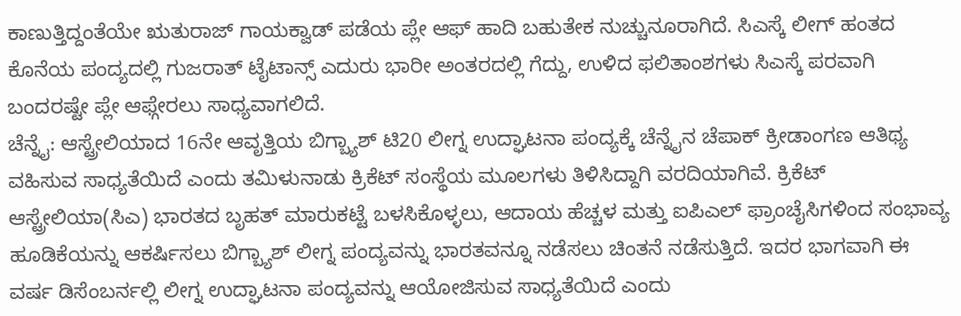ಕಾಣುತ್ತಿದ್ದಂತೆಯೇ ಋತುರಾಜ್ ಗಾಯಕ್ವಾಡ್ ಪಡೆಯ ಪ್ಲೇ ಆಫ್ ಹಾದಿ ಬಹುತೇಕ ನುಚ್ಚುನೂರಾಗಿದೆ. ಸಿಎಸ್ಕೆ ಲೀಗ್ ಹಂತದ ಕೊನೆಯ ಪಂದ್ಯದಲ್ಲಿ ಗುಜರಾತ್ ಟೈಟಾನ್ಸ್ ಎದುರು ಭಾರೀ ಅಂತರದಲ್ಲಿ ಗೆದ್ದು, ಉಳಿದ ಫಲಿತಾಂಶಗಳು ಸಿಎಸ್ಕೆ ಪರವಾಗಿ ಬಂದರಷ್ಟೇ ಪ್ಲೇ ಆಫ್ಗೇರಲು ಸಾಧ್ಯವಾಗಲಿದೆ.
ಚೆನ್ನೈ: ಆಸ್ಟ್ರೇಲಿಯಾದ 16ನೇ ಆವೃತ್ತಿಯ ಬಿಗ್ಬ್ಯಾಶ್ ಟಿ20 ಲೀಗ್ನ ಉದ್ಘಾಟನಾ ಪಂದ್ಯಕ್ಕೆ ಚೆನ್ನೈನ ಚೆಪಾಕ್ ಕ್ರೀಡಾಂಗಣ ಆತಿಥ್ಯ ವಹಿಸುವ ಸಾಧ್ಯತೆಯಿದೆ ಎಂದು ತಮಿಳುನಾಡು ಕ್ರಿಕೆಟ್ ಸಂಸ್ಥೆಯ ಮೂಲಗಳು ತಿಳಿಸಿದ್ದಾಗಿ ವರದಿಯಾಗಿವೆ. ಕ್ರಿಕೆಟ್ ಆಸ್ಟ್ರೇಲಿಯಾ(ಸಿಎ) ಭಾರತದ ಬೃಹತ್ ಮಾರುಕಟ್ಟೆ ಬಳಸಿಕೊಳ್ಳಲು, ಆದಾಯ ಹೆಚ್ಚಳ ಮತ್ತು ಐಪಿಎಲ್ ಫ್ರಾಂಚೈಸಿಗಳಿಂದ ಸಂಭಾವ್ಯ ಹೂಡಿಕೆಯನ್ನು ಆಕರ್ಷಿಸಲು ಬಿಗ್ಬ್ಯಾಶ್ ಲೀಗ್ನ ಪಂದ್ಯವನ್ನು ಭಾರತವನ್ನೂ ನಡೆಸಲು ಚಿಂತನೆ ನಡೆಸುತ್ತಿದೆ. ಇದರ ಭಾಗವಾಗಿ ಈ ವರ್ಷ ಡಿಸೆಂಬರ್ನಲ್ಲಿ ಲೀಗ್ನ ಉದ್ಘಾಟನಾ ಪಂದ್ಯವನ್ನು ಆಯೋಜಿಸುವ ಸಾಧ್ಯತೆಯಿದೆ ಎಂದು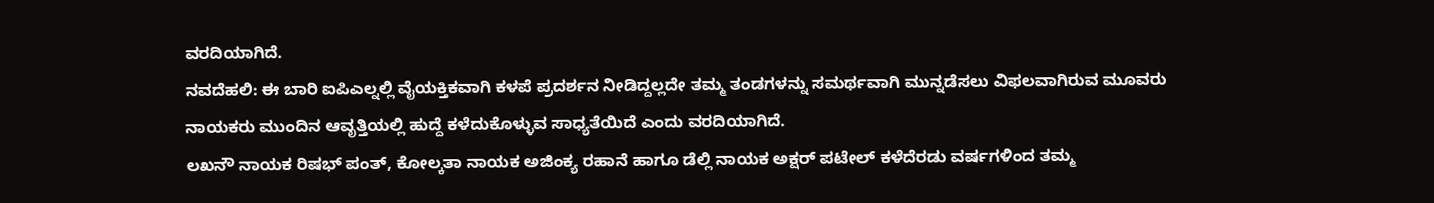ವರದಿಯಾಗಿದೆ.
ನವದೆಹಲಿ: ಈ ಬಾರಿ ಐಪಿಎಲ್ನಲ್ಲಿ ವೈಯಕ್ತಿಕವಾಗಿ ಕಳಪೆ ಪ್ರದರ್ಶನ ನೀಡಿದ್ದಲ್ಲದೇ ತಮ್ಮ ತಂಡಗಳನ್ನು ಸಮರ್ಥವಾಗಿ ಮುನ್ನಡೆಸಲು ವಿಫಲವಾಗಿರುವ ಮೂವರು ನಾಯಕರು ಮುಂದಿನ ಆವೃತ್ತಿಯಲ್ಲಿ ಹುದ್ದೆ ಕಳೆದುಕೊಳ್ಳುವ ಸಾಧ್ಯತೆಯಿದೆ ಎಂದು ವರದಿಯಾಗಿದೆ.
ಲಖನೌ ನಾಯಕ ರಿಷಭ್ ಪಂತ್, ಕೋಲ್ಕತಾ ನಾಯಕ ಅಜಿಂಕ್ಯ ರಹಾನೆ ಹಾಗೂ ಡೆಲ್ಲಿ ನಾಯಕ ಅಕ್ಷರ್ ಪಟೇಲ್ ಕಳೆದೆರಡು ವರ್ಷಗಳಿಂದ ತಮ್ಮ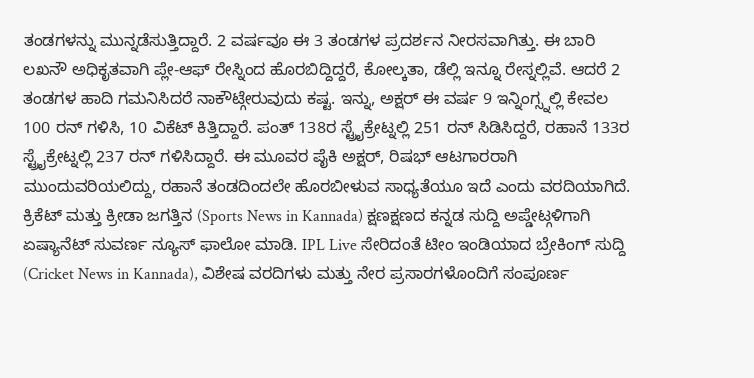ತಂಡಗಳನ್ನು ಮುನ್ನಡೆಸುತ್ತಿದ್ದಾರೆ. 2 ವರ್ಷವೂ ಈ 3 ತಂಡಗಳ ಪ್ರದರ್ಶನ ನೀರಸವಾಗಿತ್ತು. ಈ ಬಾರಿ ಲಖನೌ ಅಧಿಕೃತವಾಗಿ ಪ್ಲೇ-ಆಫ್ ರೇಸ್ನಿಂದ ಹೊರಬಿದ್ದಿದ್ದರೆ, ಕೋಲ್ಕತಾ, ಡೆಲ್ಲಿ ಇನ್ನೂ ರೇಸ್ನಲ್ಲಿವೆ. ಆದರೆ 2 ತಂಡಗಳ ಹಾದಿ ಗಮನಿಸಿದರೆ ನಾಕೌಟ್ಗೇರುವುದು ಕಷ್ಟ. ಇನ್ನು, ಅಕ್ಷರ್ ಈ ವರ್ಷ 9 ಇನ್ನಿಂಗ್ಸ್ನಲ್ಲಿ ಕೇವಲ 100 ರನ್ ಗಳಿಸಿ, 10 ವಿಕೆಟ್ ಕಿತ್ತಿದ್ದಾರೆ. ಪಂತ್ 138ರ ಸ್ಟ್ರೈಕ್ರೇಟ್ನಲ್ಲಿ 251 ರನ್ ಸಿಡಿಸಿದ್ದರೆ, ರಹಾನೆ 133ರ ಸ್ಟ್ರೈಕ್ರೇಟ್ನಲ್ಲಿ 237 ರನ್ ಗಳಿಸಿದ್ದಾರೆ. ಈ ಮೂವರ ಪೈಕಿ ಅಕ್ಷರ್, ರಿಷಭ್ ಆಟಗಾರರಾಗಿ ಮುಂದುವರಿಯಲಿದ್ದು, ರಹಾನೆ ತಂಡದಿಂದಲೇ ಹೊರಬೀಳುವ ಸಾಧ್ಯತೆಯೂ ಇದೆ ಎಂದು ವರದಿಯಾಗಿದೆ.
ಕ್ರಿಕೆಟ್ ಮತ್ತು ಕ್ರೀಡಾ ಜಗತ್ತಿನ (Sports News in Kannada) ಕ್ಷಣಕ್ಷಣದ ಕನ್ನಡ ಸುದ್ದಿ ಅಪ್ಡೇಟ್ಗಳಿಗಾಗಿ ಏಷ್ಯಾನೆಟ್ ಸುವರ್ಣ ನ್ಯೂಸ್ ಫಾಲೋ ಮಾಡಿ. IPL Live ಸೇರಿದಂತೆ ಟೀಂ ಇಂಡಿಯಾದ ಬ್ರೇಕಿಂಗ್ ಸುದ್ದಿ (Cricket News in Kannada), ವಿಶೇಷ ವರದಿಗಳು ಮತ್ತು ನೇರ ಪ್ರಸಾರಗಳೊಂದಿಗೆ ಸಂಪೂರ್ಣ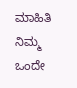ಮಾಹಿತಿ ನಿಮ್ಮ ಒಂದೇ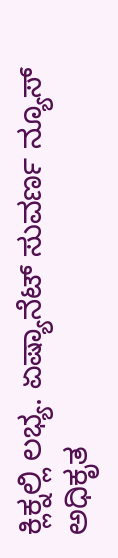ಕ್ಲಿಕ್ನಲ್ಲಿ ಲಭ್ಯ. ಏಷ್ಯಾನೆಟ್ ಸುವರ್ಣ ನ್ಯೂಸ್ ಅಧಿಕೃತ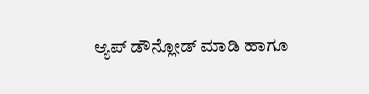ಆ್ಯಪ್ ಡೌನ್ಲೋಡ್ ಮಾಡಿ ಹಾಗೂ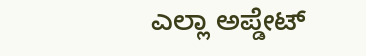ಎಲ್ಲಾ ಅಪ್ಡೇಟ್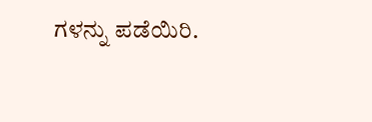ಗಳನ್ನು ಪಡೆಯಿರಿ.